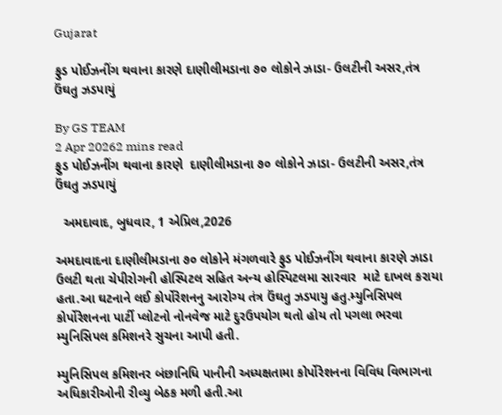Gujarat

ફુડ પોઈઝનીંગ થવાના કારણે દાણીલીમડાના ૭૦ લોકોને ઝાડા- ઉલટીની અસર,તંત્ર ઉંઘતુ ઝડપાયું

By GS TEAM
2 Apr 20262 mins read
ફુડ પોઈઝનીંગ થવાના કારણે  દાણીલીમડાના ૭૦ લોકોને ઝાડા- ઉલટીની અસર,તંત્ર ઉંઘતુ ઝડપાયું

  અમદાવાદ, બુધવાર, 1 એપ્રિલ,2026

અમદાવાદના દાણીલીમડાના ૭૦ લોકોને મંગળવારે ફુડ પોઈઝનીંગ થવાના કારણે ઝાડા ઉલટી થતા ચેપીરોગની હોસ્પિટલ સહિત અન્ય હોસ્પિટલમા સારવાર  માટે દાખલ કરાયા હતા.આ ઘટનાને લઈ કોર્પોરેશનનુ આરોગ્ય તંત્ર ઉંઘતુ ઝડપાયુ હતુ.મ્યુનિસિપલ કોર્પોરેશનના પાર્ટી પ્લોટનો નોનવેજ માટે દુરઉપયોગ થતો હોય તો પગલા ભરવા મ્યુનિસિપલ કમિશનરે સુચના આપી હતી.

મ્યુનિસિપલ કમિશનર બંછાનિધિ પાનીની અધ્યક્ષતામા કોર્પોરેશનના વિવિધ વિભાગના અધિકારીઓની રીવ્યુ બેઠક મળી હતી.આ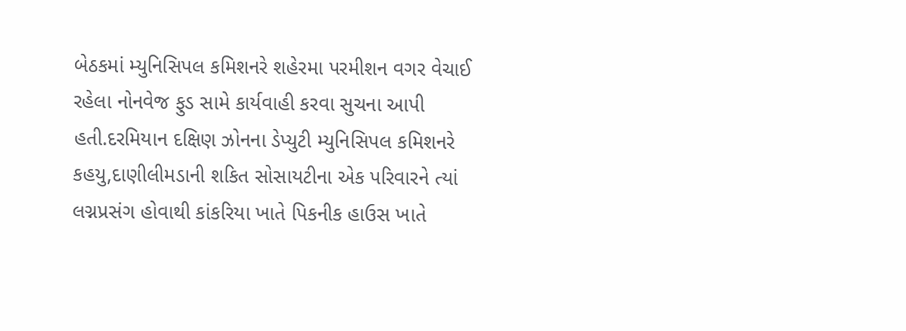બેઠકમાં મ્યુનિસિપલ કમિશનરે શહેરમા પરમીશન વગર વેચાઈ રહેલા નોનવેજ ફુડ સામે કાર્યવાહી કરવા સુચના આપી હતી.દરમિયાન દક્ષિણ ઝોનના ડેપ્યુટી મ્યુનિસિપલ કમિશનરે કહયુ,દાણીલીમડાની શકિત સોસાયટીના એક પરિવારને ત્યાં લગ્નપ્રસંગ હોવાથી કાંકરિયા ખાતે પિકનીક હાઉસ ખાતે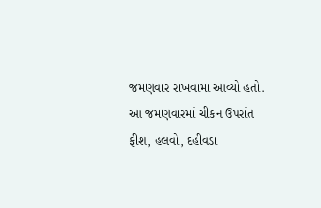જમણવાર રાખવામા આવ્યો હતો. આ જમણવારમાં ચીકન ઉપરાંત ફીશ, હલવો, દહીવડા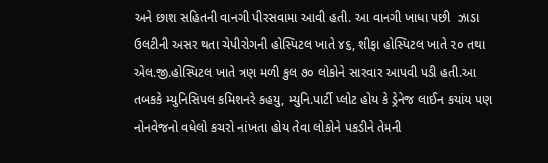અને છાશ સહિતની વાનગી પીરસવામા આવી હતી. આ વાનગી ખાધા પછી  ઝાડા ઉલટીની અસર થતા ચેપીરોગની હોસ્પિટલ ખાતે ૪૬, શીફા હોસ્પિટલ ખાતે ૨૦ તથા એલ.જી.હોસ્પિટલ ખાતે ત્રણ મળી કુલ ૭૦ લોકોને સારવાર આપવી પડી હતી.આ તબકકે મ્યુનિસિપલ કમિશનરે કહયુ, મ્યુનિ.પાર્ટી પ્લોટ હોય કે ડ્રેનેજ લાઈન કયાંય પણ નોનવેજનો વધેલો કચરો નાંખતા હોય તેવા લોકોને પકડીને તેમની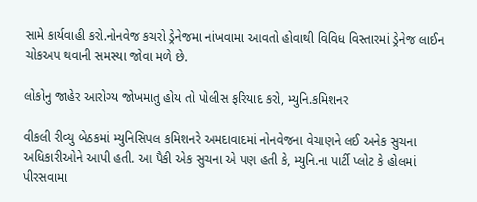સામે કાર્યવાહી કરો.નોનવેજ કચરો ડ્રેનેજમા નાંખવામા આવતો હોવાથી વિવિધ વિસ્તારમાં ડ્રેનેજ લાઈન ચોકઅપ થવાની સમસ્યા જોવા મળે છે.

લોકોનુ જાહેર આરોગ્ય જોખમાતુ હોય તો પોલીસ ફરિયાદ કરો, મ્યુનિ.કમિશનર

વીકલી રીવ્યુ બેઠકમાં મ્યુનિસિપલ કમિશનરે અમદાવાદમાં નોનવેજના વેચાણને લઈ અનેક સુચના અધિકારીઓને આપી હતી. આ પૈકી એક સુચના એ પણ હતી કે, મ્યુનિ.ના પાર્ટી પ્લોટ કે હોલમાં  પીરસવામા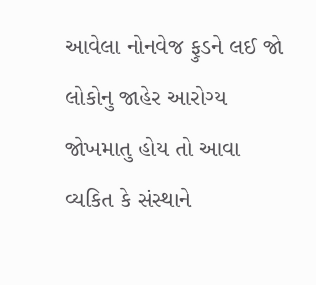આવેલા નોનવેજ ફુડને લઈ જો લોકોનુ જાહેર આરોગ્ય જોખમાતુ હોય તો આવા વ્યકિત કે સંસ્થાને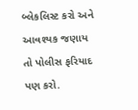બ્લેકલિસ્ટ કરો અને આવશ્યક જણાય તો પોલીસ ફરિયાદ પણ કરો.